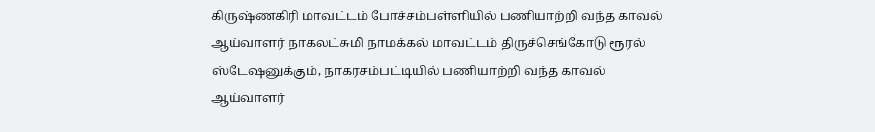கிருஷ்ணகிரி மாவட்டம் போச்சம்பள்ளியில் பணியாற்றி வந்த காவல் ஆய்வாளர் நாகலட்சுமி நாமக்கல் மாவட்டம் திருச்செங்கோடு ரூரல் ஸ்டேஷனுக்கும், நாகரசம்பட்டியில் பணியாற்றி வந்த காவல் ஆய்வாளர்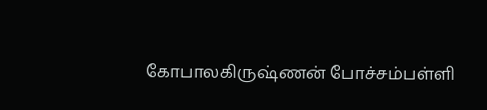கோபாலகிருஷ்ணன் போச்சம்பள்ளி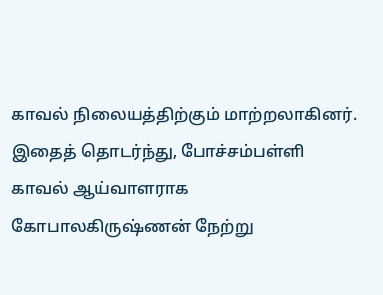காவல் நிலையத்திற்கும் மாற்றலாகினர். இதைத் தொடர்ந்து, போச்சம்பள்ளி காவல் ஆய்வாளராக கோபாலகிருஷ்ணன் நேற்று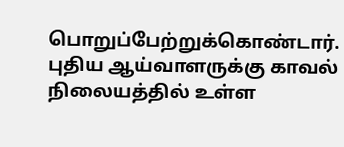பொறுப்பேற்றுக்கொண்டார். புதிய ஆய்வாளருக்கு காவல் நிலையத்தில் உள்ள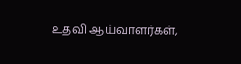உதவி ஆய்வாளர்கள்,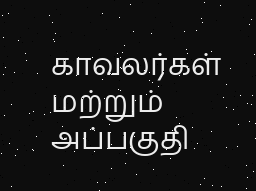காவலர்கள் மற்றும் அப்பகுதி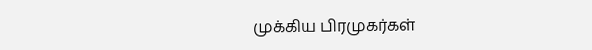முக்கிய பிரமுகர்கள்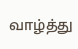வாழ்த்து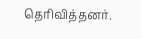தெரிவித்தனர்.